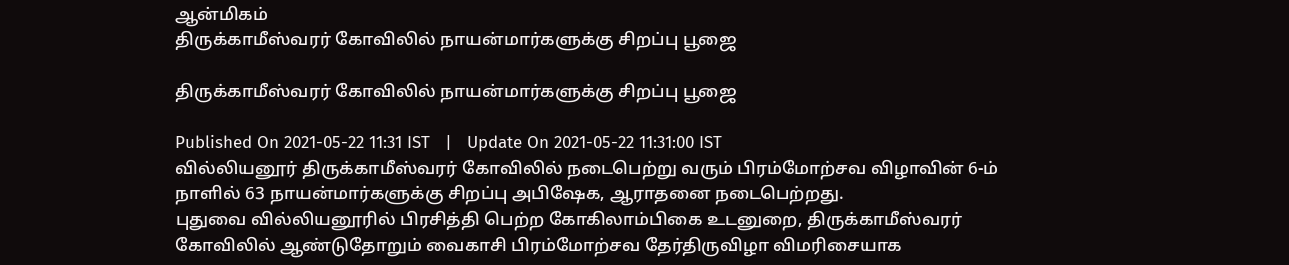ஆன்மிகம்
திருக்காமீஸ்வரர் கோவிலில் நாயன்மார்களுக்கு சிறப்பு பூஜை

திருக்காமீஸ்வரர் கோவிலில் நாயன்மார்களுக்கு சிறப்பு பூஜை

Published On 2021-05-22 11:31 IST   |   Update On 2021-05-22 11:31:00 IST
வில்லியனூர் திருக்காமீஸ்வரர் கோவிலில் நடைபெற்று வரும் பிரம்மோற்சவ விழாவின் 6-ம் நாளில் 63 நாயன்மார்களுக்கு சிறப்பு அபிஷேக, ஆராதனை நடைபெற்றது.
புதுவை வில்லியனூரில் பிரசித்தி பெற்ற கோகிலாம்பிகை உடனுறை, திருக்காமீஸ்வரர் கோவிலில் ஆண்டுதோறும் வைகாசி பிரம்மோற்சவ தேர்திருவிழா விமரிசையாக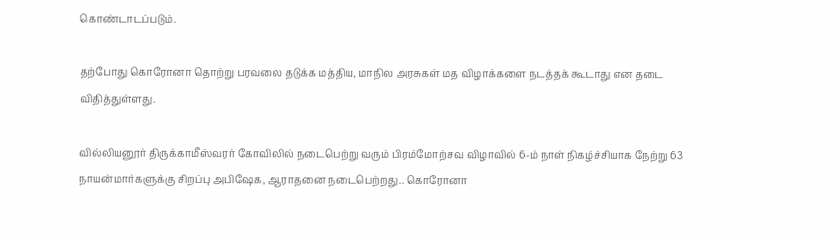கொண்டாடப்படும்.

தற்போது கொரோனா தொற்று பரவலை தடுக்க மத்திய, மாநில அரசுகள் மத விழாக்களை நடத்தக் கூடாது என தடை விதித்துள்ளது.

வில்லியனூர் திருக்காமீஸ்வரர் கோவிலில் நடைபெற்று வரும் பிரம்மோற்சவ விழாவில் 6-ம் நாள் நிகழ்ச்சியாக நேற்று 63 நாயன்மார்களுக்கு சிறப்பு அபிஷேக, ஆராதனை நடைபெற்றது.. கொரோனா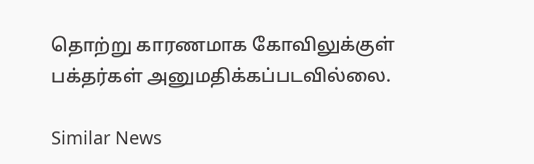தொற்று காரணமாக கோவிலுக்குள் பக்தர்கள் அனுமதிக்கப்படவில்லை.

Similar News